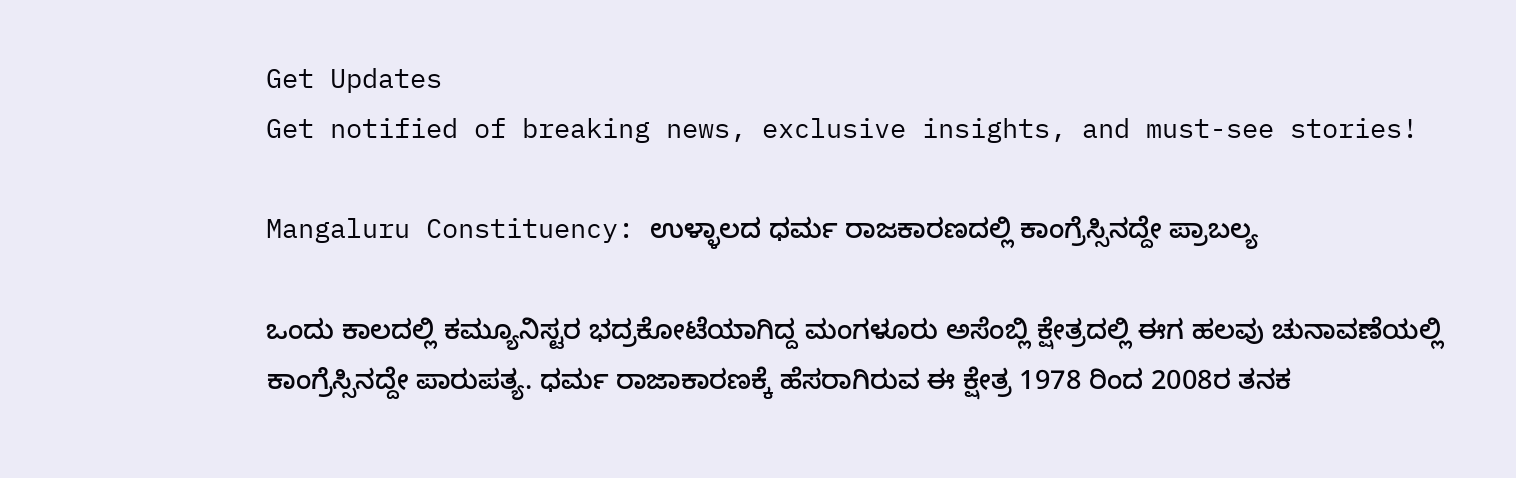Get Updates
Get notified of breaking news, exclusive insights, and must-see stories!

Mangaluru Constituency: ಉಳ್ಳಾಲದ ಧರ್ಮ ರಾಜಕಾರಣದಲ್ಲಿ ಕಾಂಗ್ರೆಸ್ಸಿನದ್ದೇ ಪ್ರಾಬಲ್ಯ

ಒಂದು ಕಾಲದಲ್ಲಿ ಕಮ್ಯೂನಿಸ್ಟರ ಭದ್ರಕೋಟೆಯಾಗಿದ್ದ ಮಂಗಳೂರು ಅಸೆಂಬ್ಲಿ ಕ್ಷೇತ್ರದಲ್ಲಿ ಈಗ ಹಲವು ಚುನಾವಣೆಯಲ್ಲಿ ಕಾಂಗ್ರೆಸ್ಸಿನದ್ದೇ ಪಾರುಪತ್ಯ. ಧರ್ಮ ರಾಜಾಕಾರಣಕ್ಕೆ ಹೆಸರಾಗಿರುವ ಈ ಕ್ಷೇತ್ರ 1978 ರಿಂದ 2008ರ ತನಕ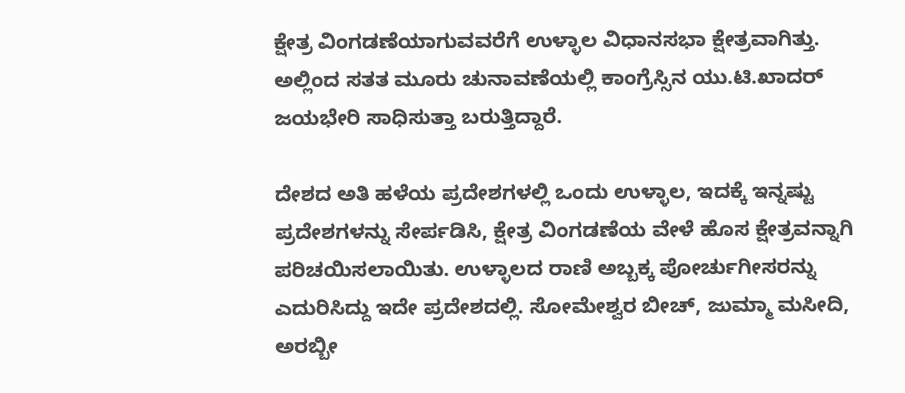ಕ್ಷೇತ್ರ ವಿಂಗಡಣೆಯಾಗುವವರೆಗೆ ಉಳ್ಳಾಲ ವಿಧಾನಸಭಾ ಕ್ಷೇತ್ರವಾಗಿತ್ತು. ಅಲ್ಲಿಂದ ಸತತ ಮೂರು ಚುನಾವಣೆಯಲ್ಲಿ ಕಾಂಗ್ರೆಸ್ಸಿನ ಯು.ಟಿ.ಖಾದರ್ ಜಯಭೇರಿ ಸಾಧಿಸುತ್ತಾ ಬರುತ್ತಿದ್ದಾರೆ.

ದೇಶದ ಅತಿ ಹಳೆಯ ಪ್ರದೇಶಗಳಲ್ಲಿ ಒಂದು ಉಳ್ಳಾಲ, ಇದಕ್ಕೆ ಇನ್ನಷ್ಟು ಪ್ರದೇಶಗಳನ್ನು ಸೇರ್ಪಡಿಸಿ, ಕ್ಷೇತ್ರ ವಿಂಗಡಣೆಯ ವೇಳೆ ಹೊಸ ಕ್ಷೇತ್ರವನ್ನಾಗಿ ಪರಿಚಯಿಸಲಾಯಿತು. ಉಳ್ಳಾಲದ ರಾಣಿ ಅಬ್ಬಕ್ಕ ಪೋರ್ಚುಗೀಸರನ್ನು ಎದುರಿಸಿದ್ದು ಇದೇ ಪ್ರದೇಶದಲ್ಲಿ. ಸೋಮೇಶ್ವರ ಬೀಚ್, ಜುಮ್ಮಾ ಮಸೀದಿ, ಅರಬ್ಬೀ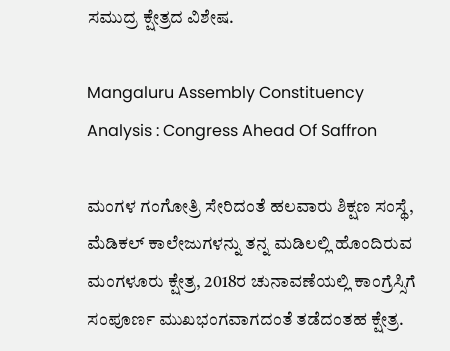ಸಮುದ್ರ ಕ್ಷೇತ್ರದ ವಿಶೇಷ.

Mangaluru Assembly Constituency Analysis : Congress Ahead Of Saffron

ಮಂಗಳ ಗಂಗೋತ್ರಿ ಸೇರಿದಂತೆ ಹಲವಾರು ಶಿಕ್ಷಣ ಸಂಸ್ಥೆ, ಮೆಡಿಕಲ್ ಕಾಲೇಜುಗಳನ್ನು ತನ್ನ ಮಡಿಲಲ್ಲಿ ಹೊಂದಿರುವ ಮಂಗಳೂರು ಕ್ಷೇತ್ರ, 2018ರ ಚುನಾವಣೆಯಲ್ಲಿ ಕಾಂಗ್ರೆಸ್ಸಿಗೆ ಸಂಪೂರ್ಣ ಮುಖಭಂಗವಾಗದಂತೆ ತಡೆದಂತಹ ಕ್ಷೇತ್ರ.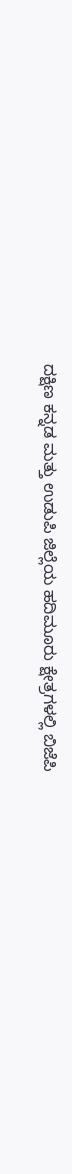ದಕ್ಷಿಣ ಕನ್ನಡ ಮತ್ತು ಉಡುಪಿ ಜಿಲ್ಲೆಯ ಹದಿಮೂರು ಕ್ಷೇತ್ರಗಳಲ್ಲಿ ಬಿಜೆಪಿ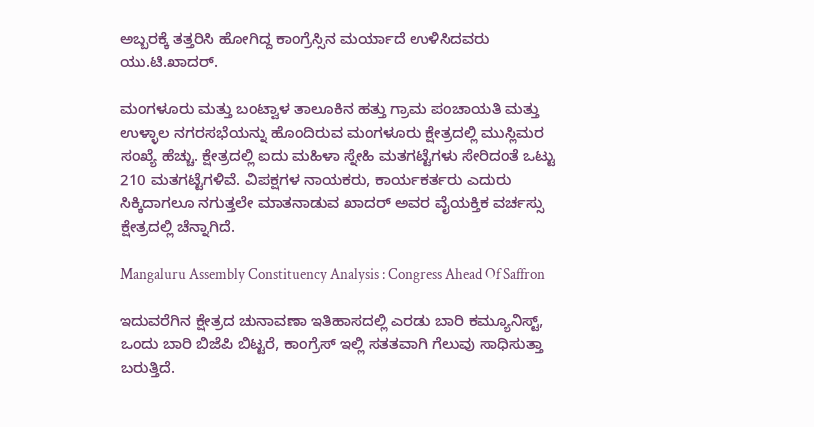ಅಬ್ಬರಕ್ಕೆ ತತ್ತರಿಸಿ ಹೋಗಿದ್ದ ಕಾಂಗ್ರೆಸ್ಸಿನ ಮರ್ಯಾದೆ ಉಳಿಸಿದವರು ಯು.ಟಿ.ಖಾದರ್.

ಮಂಗಳೂರು ಮತ್ತು ಬಂಟ್ವಾಳ ತಾಲೂಕಿನ ಹತ್ತು ಗ್ರಾಮ ಪಂಚಾಯತಿ ಮತ್ತು ಉಳ್ಳಾಲ ನಗರಸಭೆಯನ್ನು ಹೊಂದಿರುವ ಮಂಗಳೂರು ಕ್ಷೇತ್ರದಲ್ಲಿ ಮುಸ್ಲಿಮರ ಸಂಖ್ಯೆ ಹೆಚ್ಚು. ಕ್ಷೇತ್ರದಲ್ಲಿ ಐದು ಮಹಿಳಾ ಸ್ನೇಹಿ ಮತಗಟ್ಟೆಗಳು ಸೇರಿದಂತೆ ಒಟ್ಟು 210 ಮತಗಟ್ಟೆಗಳಿವೆ. ವಿಪಕ್ಷಗಳ ನಾಯಕರು, ಕಾರ್ಯಕರ್ತರು ಎದುರು ಸಿಕ್ಕಿದಾಗಲೂ ನಗುತ್ತಲೇ ಮಾತನಾಡುವ ಖಾದರ್ ಅವರ ವೈಯಕ್ತಿಕ ವರ್ಚಸ್ಸು ಕ್ಷೇತ್ರದಲ್ಲಿ ಚೆನ್ನಾಗಿದೆ.

Mangaluru Assembly Constituency Analysis : Congress Ahead Of Saffron

ಇದುವರೆಗಿನ ಕ್ಷೇತ್ರದ ಚುನಾವಣಾ ಇತಿಹಾಸದಲ್ಲಿ ಎರಡು ಬಾರಿ ಕಮ್ಯೂನಿಸ್ಟ್, ಒಂದು ಬಾರಿ ಬಿಜೆಪಿ ಬಿಟ್ಟರೆ, ಕಾಂಗ್ರೆಸ್ ಇಲ್ಲಿ ಸತತವಾಗಿ ಗೆಲುವು ಸಾಧಿಸುತ್ತಾ ಬರುತ್ತಿದೆ.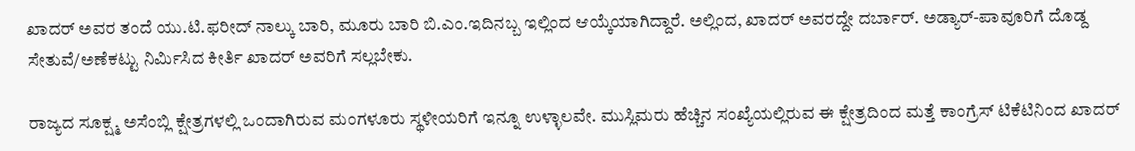ಖಾದರ್ ಅವರ ತಂದೆ ಯು.ಟಿ.ಫರೀದ್ ನಾಲ್ಕು ಬಾರಿ, ಮೂರು ಬಾರಿ ಬಿ.ಎಂ.ಇದಿನಬ್ಬ ಇಲ್ಲಿಂದ ಆಯ್ಕೆಯಾಗಿದ್ದಾರೆ. ಅಲ್ಲಿಂದ, ಖಾದರ್ ಅವರದ್ದೇ ದರ್ಬಾರ್. ಅಡ್ಯಾರ್-ಪಾವೂರಿಗೆ ದೊಡ್ದ ಸೇತುವೆ/ಅಣೆಕಟ್ಟು ನಿರ್ಮಿಸಿದ ಕೀರ್ತಿ ಖಾದರ್ ಅವರಿಗೆ ಸಲ್ಲಬೇಕು.

ರಾಜ್ಯದ ಸೂಕ್ಷ್ಮ ಅಸೆಂಬ್ಲಿ ಕ್ಷೇತ್ರಗಳಲ್ಲಿ ಒಂದಾಗಿರುವ ಮಂಗಳೂರು ಸ್ಥಳೀಯರಿಗೆ ಇನ್ನೂ ಉಳ್ಳಾಲವೇ. ಮುಸ್ಲಿಮರು ಹೆಚ್ಚಿನ ಸಂಖ್ಯೆಯಲ್ಲಿರುವ ಈ ಕ್ಷೇತ್ರದಿಂದ ಮತ್ತೆ ಕಾಂಗ್ರೆಸ್ ಟಿಕೆಟಿನಿಂದ ಖಾದರ್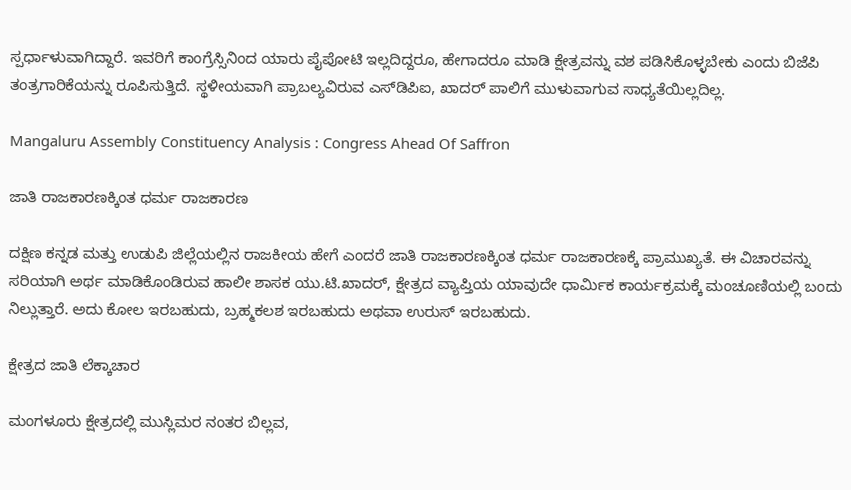ಸ್ಪರ್ಧಾಳುವಾಗಿದ್ದಾರೆ. ಇವರಿಗೆ ಕಾಂಗ್ರೆಸ್ಸಿನಿಂದ ಯಾರು ಪೈಪೋಟಿ ಇಲ್ಲದಿದ್ದರೂ, ಹೇಗಾದರೂ ಮಾಡಿ ಕ್ಷೇತ್ರವನ್ನು ವಶ ಪಡಿಸಿಕೊಳ್ಳಬೇಕು ಎಂದು ಬಿಜೆಪಿ ತಂತ್ರಗಾರಿಕೆಯನ್ನು ರೂಪಿಸುತ್ತಿದೆ. ಸ್ಥಳೀಯವಾಗಿ ಪ್ರಾಬಲ್ಯವಿರುವ ಎಸ್‌ಡಿಪಿಐ, ಖಾದರ್ ಪಾಲಿಗೆ ಮುಳುವಾಗುವ ಸಾಧ್ಯತೆಯಿಲ್ಲದಿಲ್ಲ.

Mangaluru Assembly Constituency Analysis : Congress Ahead Of Saffron

ಜಾತಿ ರಾಜಕಾರಣಕ್ಕಿಂತ ಧರ್ಮ ರಾಜಕಾರಣ

ದಕ್ಷಿಣ ಕನ್ನಡ ಮತ್ತು ಉಡುಪಿ ಜಿಲ್ಲೆಯಲ್ಲಿನ ರಾಜಕೀಯ ಹೇಗೆ ಎಂದರೆ ಜಾತಿ ರಾಜಕಾರಣಕ್ಕಿಂತ ಧರ್ಮ ರಾಜಕಾರಣಕ್ಕೆ ಪ್ರಾಮುಖ್ಯತೆ. ಈ ವಿಚಾರವನ್ನು ಸರಿಯಾಗಿ ಅರ್ಥ ಮಾಡಿಕೊಂಡಿರುವ ಹಾಲೀ ಶಾಸಕ ಯು.ಟಿ.ಖಾದರ್, ಕ್ಷೇತ್ರದ ವ್ಯಾಪ್ತಿಯ ಯಾವುದೇ ಧಾರ್ಮಿಕ ಕಾರ್ಯಕ್ರಮಕ್ಕೆ ಮಂಚೂಣಿಯಲ್ಲಿ ಬಂದು ನಿಲ್ಲುತ್ತಾರೆ. ಅದು ಕೋಲ ಇರಬಹುದು, ಬ್ರಹ್ಮಕಲಶ ಇರಬಹುದು ಅಥವಾ ಉರುಸ್ ಇರಬಹುದು.

ಕ್ಷೇತ್ರದ ಜಾತಿ ಲೆಕ್ಕಾಚಾರ

ಮಂಗಳೂರು ಕ್ಷೇತ್ರದಲ್ಲಿ ಮುಸ್ಲಿಮರ ನಂತರ ಬಿಲ್ಲವ,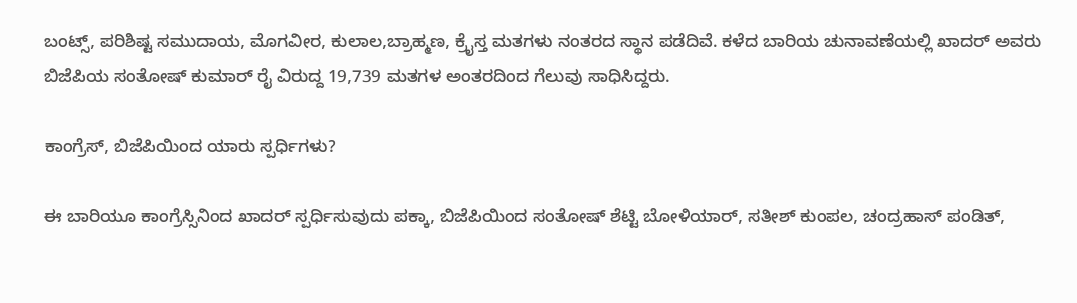ಬಂಟ್ಸ್, ಪರಿಶಿಷ್ಟ ಸಮುದಾಯ, ಮೊಗವೀರ, ಕುಲಾಲ,ಬ್ರಾಹ್ಮಣ, ಕ್ರೈಸ್ತ ಮತಗಳು ನಂತರದ ಸ್ಥಾನ ಪಡೆದಿವೆ. ಕಳೆದ ಬಾರಿಯ ಚುನಾವಣೆಯಲ್ಲಿ ಖಾದರ್ ಅವರು ಬಿಜೆಪಿಯ ಸಂತೋಷ್ ಕುಮಾರ್ ರೈ ವಿರುದ್ದ 19,739 ಮತಗಳ ಅಂತರದಿಂದ ಗೆಲುವು ಸಾಧಿಸಿದ್ದರು.

ಕಾಂಗ್ರೆಸ್, ಬಿಜೆಪಿಯಿಂದ ಯಾರು ಸ್ಪರ್ಧಿಗಳು?

ಈ ಬಾರಿಯೂ ಕಾಂಗ್ರೆಸ್ಸಿನಿಂದ ಖಾದರ್ ಸ್ಪರ್ಧಿಸುವುದು ಪಕ್ಕಾ, ಬಿಜೆಪಿಯಿಂದ ಸಂತೋಷ್ ಶೆಟ್ಟಿ ಬೋಳಿಯಾರ್, ಸತೀಶ್ ಕುಂಪಲ, ಚಂದ್ರಹಾಸ್ ಪಂಡಿತ್,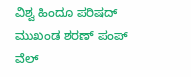ವಿಶ್ವ ಹಿಂದೂ ಪರಿಷದ್ ಮುಖಂಡ ಶರಣ್ ಪಂಪ್ ವೆಲ್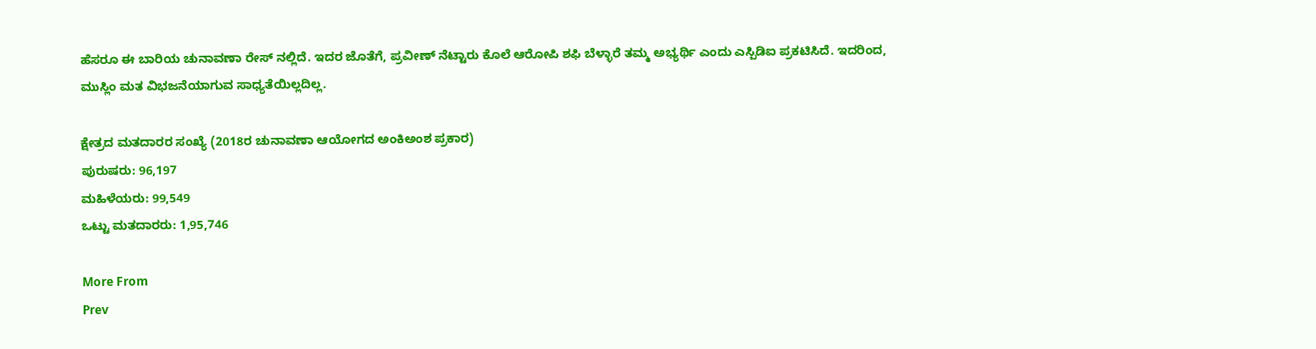ಹೆಸರೂ ಈ ಬಾರಿಯ ಚುನಾವಣಾ ರೇಸ್ ನಲ್ಲಿದೆ. ಇದರ ಜೊತೆಗೆ, ಪ್ರವೀಣ್ ನೆಟ್ಟಾರು ಕೊಲೆ ಆರೋಪಿ ಶಫಿ ಬೆಳ್ಳಾರೆ ತಮ್ಮ ಅಭ್ಯರ್ಥಿ ಎಂದು ಎಸ್ಪಿಡಿಐ ಪ್ರಕಟಿಸಿದೆ. ಇದರಿಂದ, ಮುಸ್ಲಿಂ ಮತ ವಿಭಜನೆಯಾಗುವ ಸಾಧ್ಯತೆಯಿಲ್ಲದಿಲ್ಲ.

ಕ್ಷೇತ್ರದ ಮತದಾರರ ಸಂಖ್ಯೆ (2018ರ ಚುನಾವಣಾ ಆಯೋಗದ ಅಂಕಿಅಂಶ ಪ್ರಕಾರ)
ಪುರುಷರು: 96,197
ಮಹಿಳೆಯರು: 99,549
ಒಟ್ಟು ಮತದಾರರು: 1,95,746

More From
Prev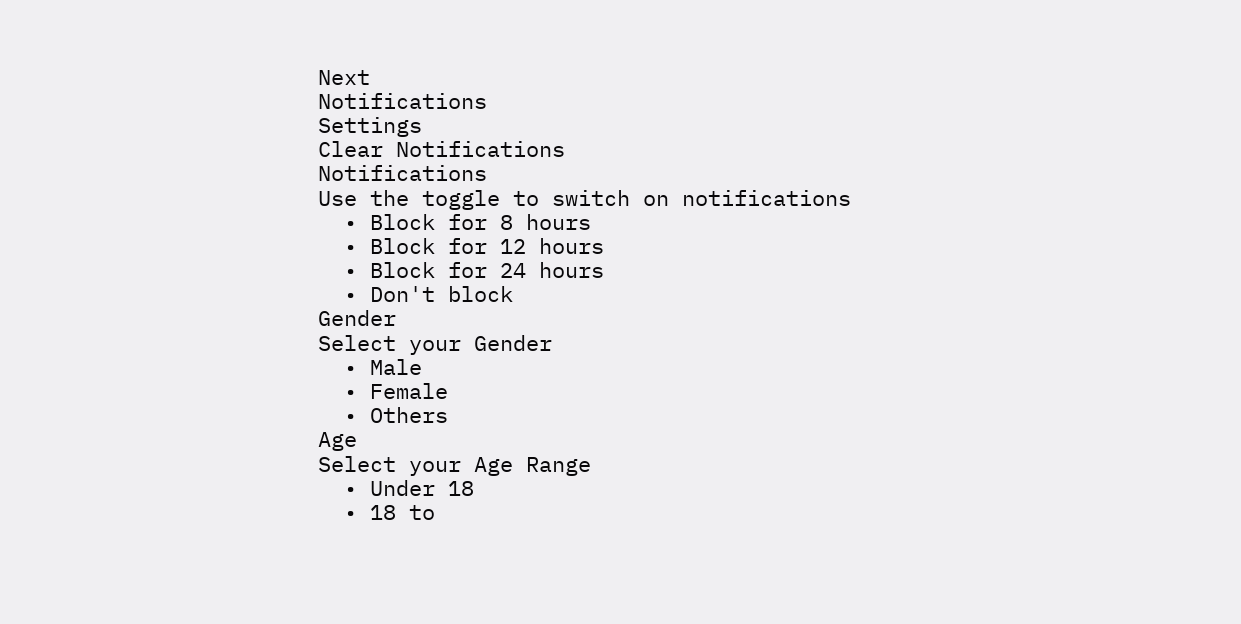Next
Notifications
Settings
Clear Notifications
Notifications
Use the toggle to switch on notifications
  • Block for 8 hours
  • Block for 12 hours
  • Block for 24 hours
  • Don't block
Gender
Select your Gender
  • Male
  • Female
  • Others
Age
Select your Age Range
  • Under 18
  • 18 to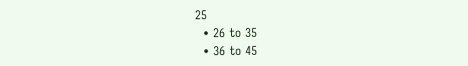25
  • 26 to 35
  • 36 to 45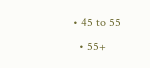• 45 to 55
  • 55+